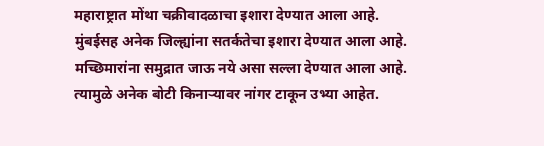महाराष्ट्रात मोंथा चक्रीवादळाचा इशारा देण्यात आला आहे. मुंबईसह अनेक जिल्ह्यांना सतर्कतेचा इशारा देण्यात आला आहे. मच्छिमारांना समुद्रात जाऊ नये असा सल्ला देण्यात आला आहे. त्यामुळे अनेक बोटी किनाऱ्यावर नांगर टाकून उभ्या आहेत.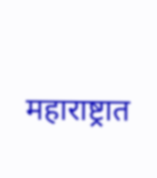महाराष्ट्रात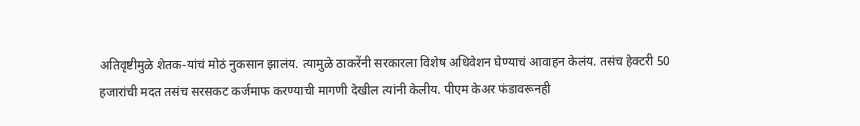अतिवृष्टीमुळे शेतक-यांचं मोठं नुकसान झालंय. त्यामुळे ठाकरेंनी सरकारला विशेष अधिवेशन घेण्याचं आवाहन केलंय. तसंच हेक्टरी 50 हजारांची मदत तसंच सरसकट कर्जमाफ करण्याची मागणी देखील त्यांनी केलीय. पीएम केअर फंडावरूनही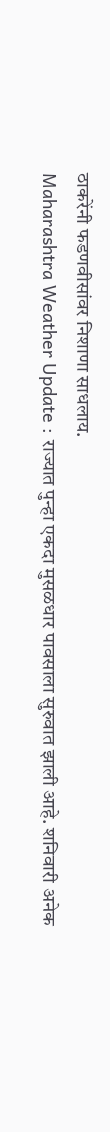ठाकरेंनी फडणवीसांवर निशाणा साधलाय.
Maharashtra Weather Update : राज्यात पुन्हा एकदा मुसळधार पावसाला सुरुवात झाली आहे. शनिवारी अनेक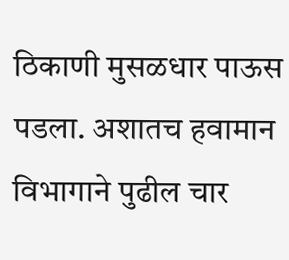ठिकाणी मुसळधार पाऊस पडला. अशातच हवामान विभागाने पुढील चार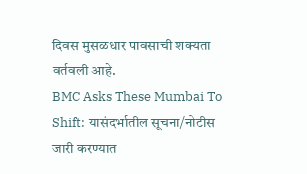दिवस मुसळधार पावसाची शक्यता वर्तवली आहे.
BMC Asks These Mumbai To Shift: यासंदर्भातील सूचना/नोटीस जारी करण्यात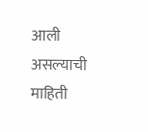आली असल्याची माहिती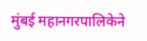मुंबई महानगरपालिकेने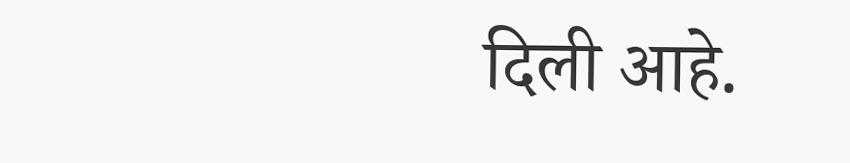दिली आहे.